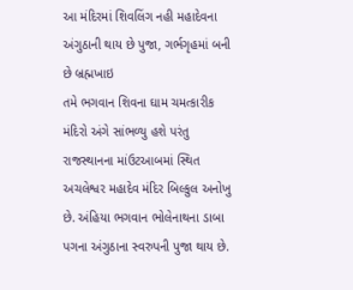આ મંદિરમાં શિવલિંગ નહી મહાદેવના અંગુઠાની થાય છે પુજા, ગર્ભગૃહમાં બની છે બ્રહ્મખાઇ
તમે ભગવાન શિવના ઘામ ચમત્કારીક મંદિરો અંગે સાંભળ્યુ હશે પરંતુ રાજસ્થાનના માંઉટઆબમાં સ્થિત અચલેશ્વર મહાદેવ મંદિર બિલ્કુલ અનોખુ છે. અંહિયા ભગવાન ભોલેનાથના ડાબા પગના અંગુઠાના સ્વરુપની પુજા થાય છે.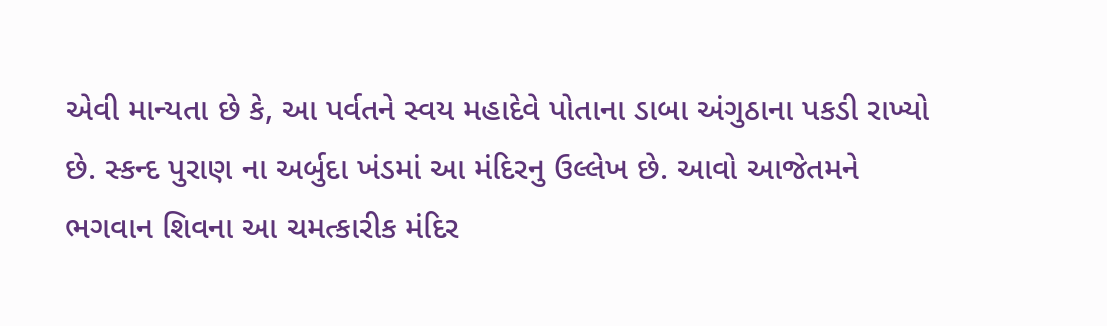એવી માન્યતા છે કે, આ પર્વતને સ્વય મહાદેવે પોતાના ડાબા અંગુઠાના પકડી રાખ્યો છે. સ્કન્દ પુરાણ ના અર્બુદા ખંડમાં આ મંદિરનુ ઉલ્લેખ છે. આવો આજેતમને ભગવાન શિવના આ ચમત્કારીક મંદિર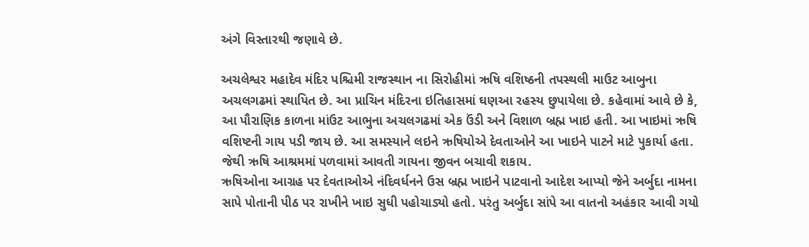અંગે વિસ્તારથી જણાવે છે.

અચલેશ્વર મહાદેવ મંદિર પશ્ચિમી રાજસ્થાન ના સિરોહીમાં ઋષિ વશિષ્ઠની તપસ્થલી માઉટ આબુના અચલગઢમાં સ્થાપિત છે. આ પ્રાચિન મંદિરના ઇતિહાસમાં ઘણઆ રહસ્ય છુપાયેલા છે. કહેવામાં આવે છે કે, આ પૌરાણિક કાળના માંઉટ આભુના અચલગઢમાં એક ઉંડી અને વિશાળ બ્રહ્મ ખાઇ હતી. આ ખાઇમાં ઋષિ વશિષ્ટની ગાય પડી જાય છે. આ સમસ્યાને લઇને ઋષિયોએ દેવતાઓને આ ખાઇને પાટને માટે પુકાર્યા હતા. જેથી ઋષિ આશ્રમમાં પળવામાં આવતી ગાયના જીવન બચાવી શકાય.
ઋષિઓના આગ્રહ પર દેવતાઓએ નંદિવર્ધનને ઉસ બ્રહ્મ ખાઇને પાટવાનો આદેશ આપ્યો જેને અર્બુદા નામના સાપે પોતાની પીઠ પર રાખીને ખાઇ સુધી પહોચાડ્યો હતો. પરંતુ અર્બુદા સાંપે આ વાતનો અહંકાર આવી ગયો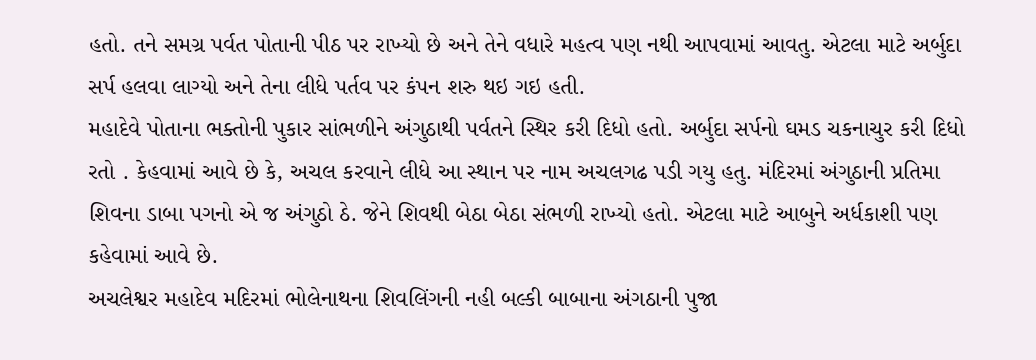હતો. તને સમગ્ર પર્વત પોતાની પીઠ પર રાખ્યો છે અને તેને વધારે મહત્વ પણ નથી આપવામાં આવતુ. એટલા માટે અર્બુદા સર્પ હલવા લાગ્યો અને તેના લીધે પર્તવ પર કંપન શરુ થઇ ગઇ હતી.
મહાદેવે પોતાના ભક્તોની પુકાર સાંભળીને અંગુઠાથી પર્વતને સ્થિર કરી દિધો હતો. અર્બુદા સર્પનો ઘમડ ચકનાચુર કરી દિધો રતો . કેહવામાં આવે છે કે, અચલ કરવાને લીધે આ સ્થાન પર નામ અચલગઢ પડી ગયુ હતુ. મંદિરમાં અંગુઠાની પ્રતિમા શિવના ડાબા પગનો એ જ અંગુઠો ઠે. જેને શિવથી બેઠા બેઠા સંભળી રાખ્યો હતો. એટલા માટે આબુને અર્ધકાશી પણ કહેવામાં આવે છે.
અચલેશ્વર મહાદેવ મદિરમાં ભોલેનાથના શિવલિંગની નહી બલ્કી બાબાના અંગઠાની પુજા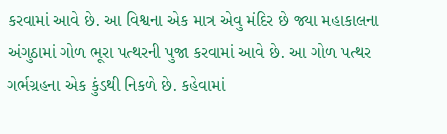કરવામાં આવે છે. આ વિશ્વના એક માત્ર એવુ મંદિર છે જ્યા મહાકાલના અંગુઠામાં ગોળ ભૂરા પત્થરની પુજા કરવામાં આવે છે. આ ગોળ પત્થર ગર્ભગ્રહના એક કુંડથી નિકળે છે. કહેવામાં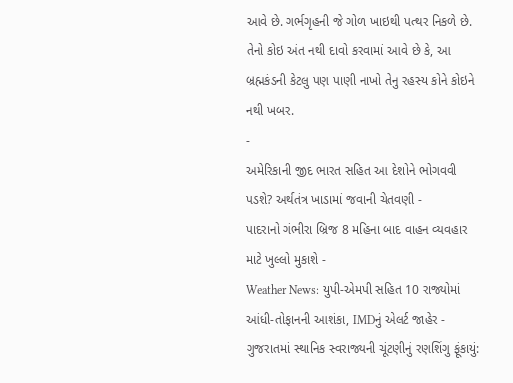આવે છે. ગર્ભગૃહની જે ગોળ ખાઇથી પત્થર નિકળે છે. તેનો કોઇ અંત નથી દાવો કરવામાં આવે છે કે, આ બ્રહ્મકંડની કેટલુ પણ પાણી નાખો તેનુ રહસ્ય કોને કોઇને નથી ખબર.
-
અમેરિકાની જીદ ભારત સહિત આ દેશોને ભોગવવી પડશે? અર્થતંત્ર ખાડામાં જવાની ચેતવણી -
પાદરાનો ગંભીરા બ્રિજ 8 મહિના બાદ વાહન વ્યવહાર માટે ખુલ્લો મુકાશે -
Weather News: યુપી-એમપી સહિત 10 રાજ્યોમાં આંધી-તોફાનની આશંકા, IMDનું એલર્ટ જાહેર -
ગુજરાતમાં સ્થાનિક સ્વરાજ્યની ચૂંટણીનું રણશિંગુ ફૂંકાયું: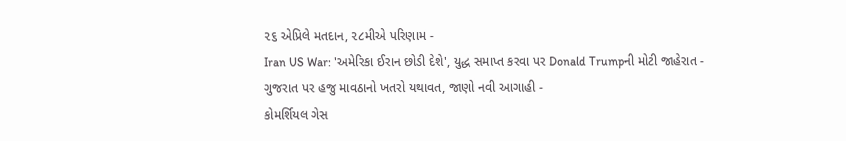૨૬ એપ્રિલે મતદાન, ૨૮મીએ પરિણામ -
Iran US War: 'અમેરિકા ઈરાન છોડી દેશે', યુદ્ધ સમાપ્ત કરવા પર Donald Trumpની મોટી જાહેરાત -
ગુજરાત પર હજુ માવઠાનો ખતરો યથાવત, જાણો નવી આગાહી -
કોમર્શિયલ ગેસ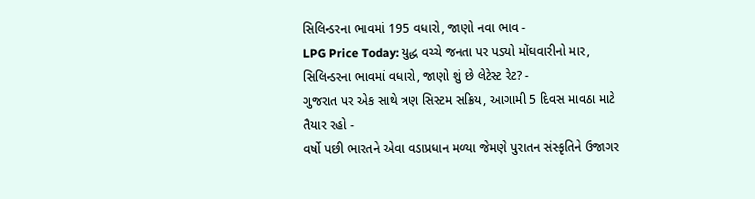સિલિન્ડરના ભાવમાં 195 વધારો, જાણો નવા ભાવ -
LPG Price Today: યુદ્ધ વચ્ચે જનતા પર પડ્યો મોંઘવારીનો માર, સિલિન્ડરના ભાવમાં વધારો, જાણો શું છે લેટેસ્ટ રેટ? -
ગુજરાત પર એક સાથે ત્રણ સિસ્ટમ સક્રિય, આગામી 5 દિવસ માવઠા માટે તૈયાર રહો -
વર્ષો પછી ભારતને એવા વડાપ્રધાન મળ્યા જેમણે પુરાતન સંસ્કૃતિને ઉજાગર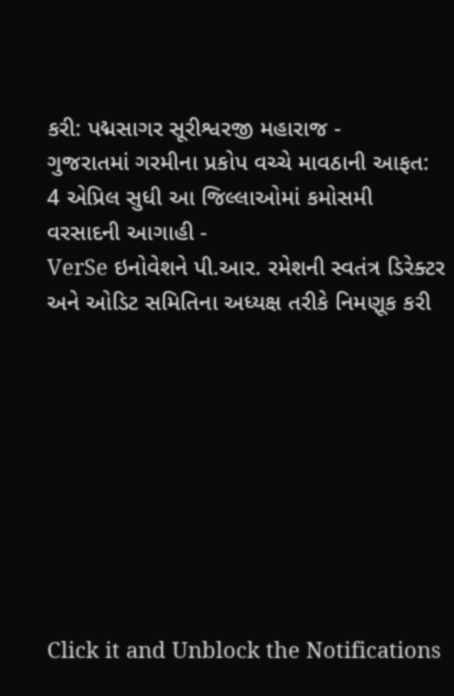કરી: પદ્મસાગર સૂરીશ્વરજી મહારાજ -
ગુજરાતમાં ગરમીના પ્રકોપ વચ્ચે માવઠાની આફત: 4 એપ્રિલ સુધી આ જિલ્લાઓમાં કમોસમી વરસાદની આગાહી -
VerSe ઇનોવેશને પી.આર. રમેશની સ્વતંત્ર ડિરેક્ટર અને ઓડિટ સમિતિના અધ્યક્ષ તરીકે નિમણૂક કરી









Click it and Unblock the Notifications